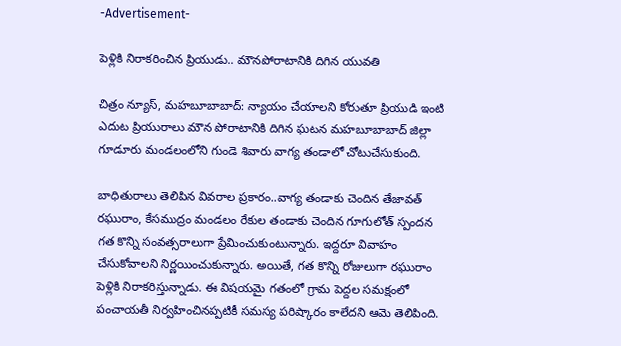-Advertisement-

పెళ్లికి నిరాకరించిన ప్రియుడు.. మౌనపోరాటానికి దిగిన యువతి

చిత్రం న్యూస్, మహబూబాబాద్: న్యాయం చేయాలని కోరుతూ ప్రియుడి ఇంటి ఎదుట ప్రియురాలు మౌన పోరాటానికి దిగిన ఘటన మహబూబాబాద్ జిల్లా గూడూరు మండలంలోని గుండె శివారు వాగ్య తండాలో చోటుచేసుకుంది.

బాధితురాలు తెలిపిన వివరాల ప్రకారం..వాగ్య తండాకు చెందిన తేజావత్ రఘురాం, కేసముద్రం మండలం రేకుల తండాకు చెందిన గూగులోత్ స్పందన గత కొన్ని సంవత్సరాలుగా ప్రేమించుకుంటున్నారు. ఇద్దరూ వివాహం చేసుకోవాలని నిర్ణయించుకున్నారు. అయితే, గత కొన్ని రోజులుగా రఘురాం పెళ్లికి నిరాకరిస్తున్నాడు. ఈ విషయమై గతంలో గ్రామ పెద్దల సమక్షంలో పంచాయతీ నిర్వహించినప్పటికీ సమస్య పరిష్కారం కాలేదని ఆమె తెలిపింది.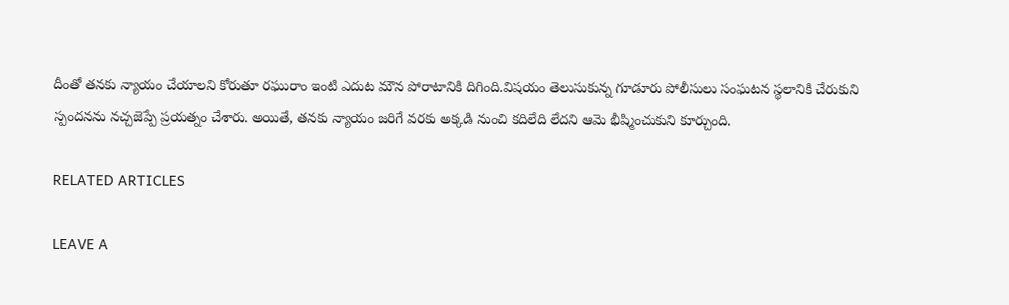దీంతో తనకు న్యాయం చేయాలని కోరుతూ రఘురాం ఇంటి ఎదుట మౌన పోరాటానికి దిగింది.విషయం తెలుసుకున్న గూడూరు పోలీసులు సంఘటన స్థలానికి చేరుకుని స్పందనను నచ్చజెప్పే ప్రయత్నం చేశారు. అయితే, తనకు న్యాయం జరిగే వరకు అక్కడి నుంచి కదిలేది లేదని ఆమె భీష్మించుకుని కూర్చుంది.

RELATED ARTICLES

LEAVE A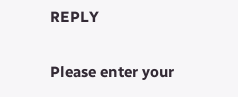REPLY

Please enter your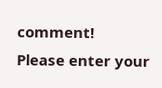comment!
Please enter your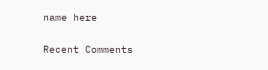name here

Recent Comments